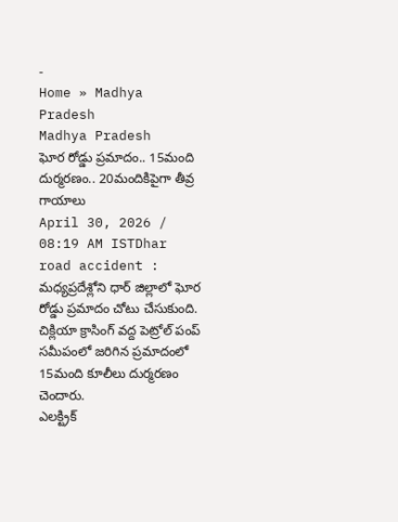-
Home » Madhya Pradesh
Madhya Pradesh
ఘోర రోడ్డు ప్రమాదం.. 15మంది దుర్మరణం.. 20మందికిపైగా తీవ్ర గాయాలు
April 30, 2026 / 08:19 AM ISTDhar road accident : మధ్యప్రదేశ్లోని ధార్ జిల్లాలో ఘోర రోడ్డు ప్రమాదం చోటు చేసుకుంది. చిక్లియా క్రాసింగ్ వద్ద పెట్రోల్ పంప్ సమీపంలో జరిగిన ప్రమాదంలో 15మంది కూలీలు దుర్మరణం చెందారు.
ఎలక్ట్రిక్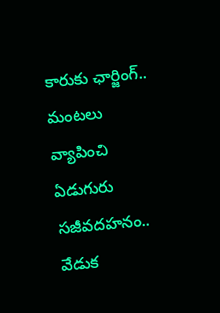కారుకు ఛార్జింగ్.. మంటలు వ్యాపించి ఏడుగురు సజీవదహనం.. వేడుక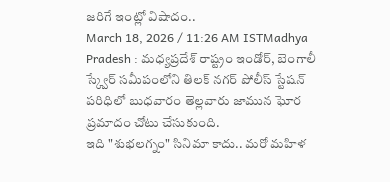జరిగే ఇంట్లో విషాదం..
March 18, 2026 / 11:26 AM ISTMadhya Pradesh : మధ్యప్రదేశ్ రాష్ట్రం ఇండోర్, బెంగాలీ స్క్వేర్ సమీపంలోని తిలక్ నగర్ పోలీస్ స్టేషన్ పరిధిలో బుధవారం తెల్లవారు జామున ఘోర ప్రమాదం చోటు చేసుకుంది.
ఇది "శుభలగ్నం" సినిమా కాదు.. మరో మహిళ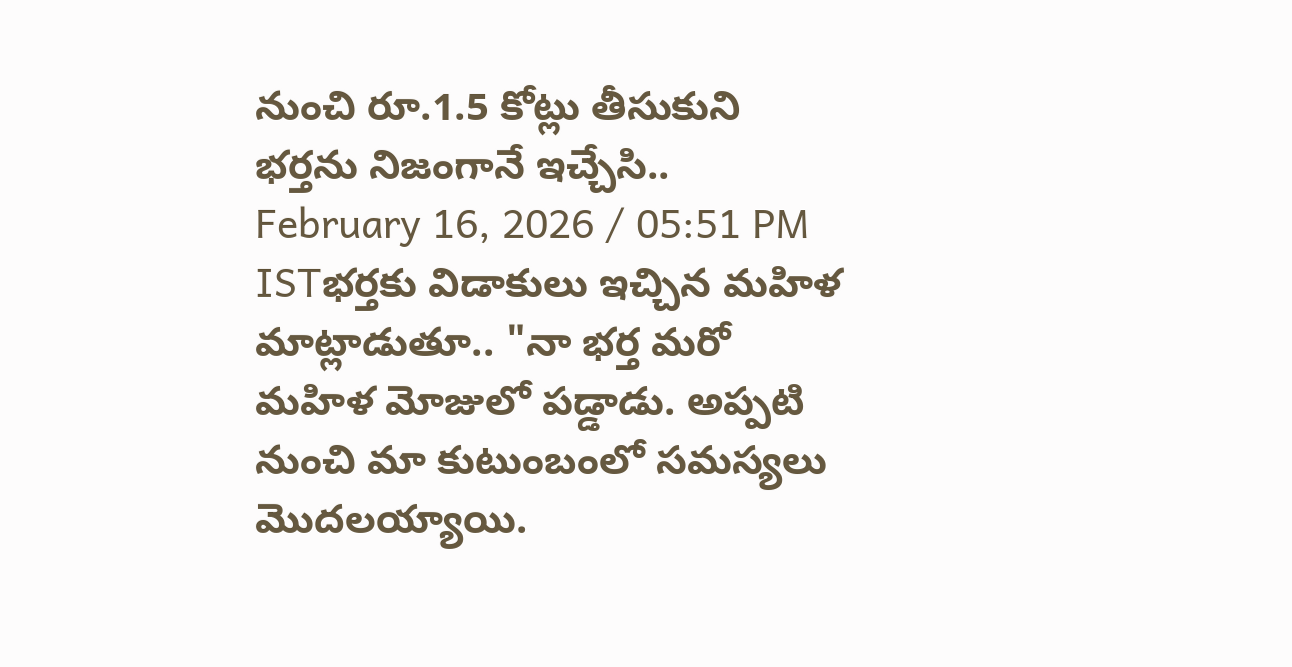నుంచి రూ.1.5 కోట్లు తీసుకుని భర్తను నిజంగానే ఇచ్చేసి..
February 16, 2026 / 05:51 PM ISTభర్తకు విడాకులు ఇచ్చిన మహిళ మాట్లాడుతూ.. "నా భర్త మరో మహిళ మోజులో పడ్డాడు. అప్పటి నుంచి మా కుటుంబంలో సమస్యలు మొదలయ్యాయి.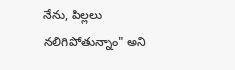నేను, పిల్లలు నలిగిపోతున్నాం" అని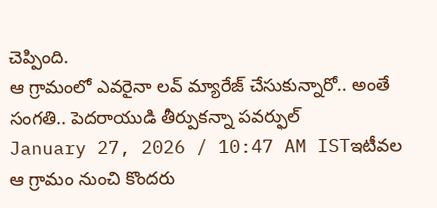చెప్పింది.
ఆ గ్రామంలో ఎవరైనా లవ్ మ్యారేజ్ చేసుకున్నారో.. అంతే సంగతి.. పెదరాయుడి తీర్పుకన్నా పవర్ఫుల్
January 27, 2026 / 10:47 AM ISTఇటీవల ఆ గ్రామం నుంచి కొందరు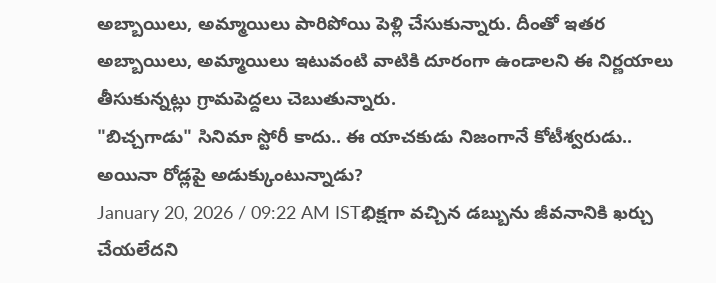అబ్బాయిలు, అమ్మాయిలు పారిపోయి పెళ్లి చేసుకున్నారు. దీంతో ఇతర అబ్బాయిలు, అమ్మాయిలు ఇటువంటి వాటికి దూరంగా ఉండాలని ఈ నిర్ణయాలు తీసుకున్నట్లు గ్రామపెద్దలు చెబుతున్నారు.
"బిచ్చగాడు" సినిమా స్టోరీ కాదు.. ఈ యాచకుడు నిజంగానే కోటీశ్వరుడు.. అయినా రోడ్లపై అడుక్కుంటున్నాడు?
January 20, 2026 / 09:22 AM ISTభిక్షగా వచ్చిన డబ్బును జీవనానికి ఖర్చు చేయలేదని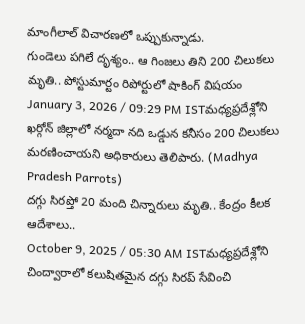మాంగీలాల్ విచారణలో ఒప్పుకున్నాడు.
గుండెలు పగిలే దృశ్యం.. ఆ గింజలు తిని 200 చిలుకలు మృతి.. పోస్టుమార్టం రిపోర్టులో షాకింగ్ విషయం
January 3, 2026 / 09:29 PM ISTమధ్యప్రదేశ్లోని ఖర్గోన్ జిల్లాలో నర్మదా నది ఒడ్డున కనీసం 200 చిలుకలు మరణించాయని అధికారులు తెలిపారు. (Madhya Pradesh Parrots)
దగ్గు సిరప్తో 20 మంది చిన్నారులు మృతి.. కేంద్రం కీలక ఆదేశాలు..
October 9, 2025 / 05:30 AM ISTమధ్యప్రదేశ్లోని చింద్వారాలో కలుషితమైన దగ్గు సిరప్ సేవించి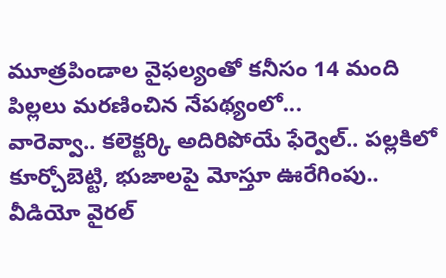మూత్రపిండాల వైఫల్యంతో కనీసం 14 మంది పిల్లలు మరణించిన నేపథ్యంలో...
వారెవ్వా.. కలెక్టర్కి అదిరిపోయే ఫేర్వెల్.. పల్లకిలో కూర్చోబెట్టి, భుజాలపై మోస్తూ ఊరేగింపు.. వీడియో వైరల్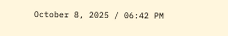October 8, 2025 / 06:42 PM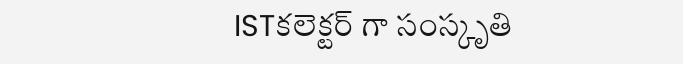ISTకలెక్టర్ గా సంస్కృతి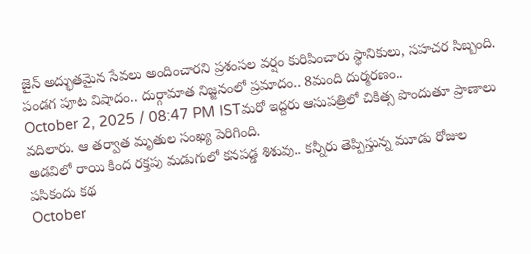జైన్ అద్భుతమైన సేవలు అందించారని ప్రశంసల వర్షం కురిపించారు స్థానికులు, సహచర సిబ్బంది.
పండగ పూట విషాదం.. దుర్గామాత నిజ్జనంలో ప్రమాదం.. 8మంది దుర్మరణం..
October 2, 2025 / 08:47 PM ISTమరో ఇద్దరు ఆసుపత్రిలో చికిత్స పొందుతూ ప్రాణాలు వదిలారు. ఆ తర్వాత మృతుల సంఖ్య పెరిగింది.
అడవిలో రాయి కింద రక్తపు మడుగులో కనపడ్డ శిశువు.. కన్నీరు తెప్పిస్తున్న మూడు రోజుల పసికందు కథ
October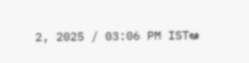2, 2025 / 03:06 PM ISTఆ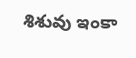శిశువు ఇంకా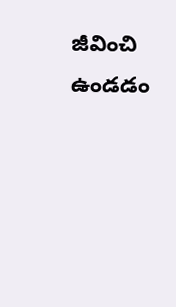జీవించి ఉండడం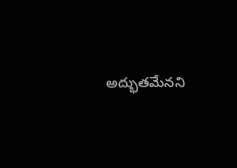అద్భుతమేనని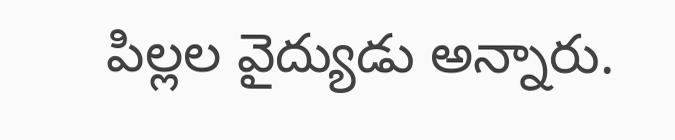పిల్లల వైద్యుడు అన్నారు.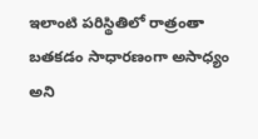ఇలాంటి పరిస్థితిలో రాత్రంతా బతకడం సాధారణంగా అసాధ్యం అని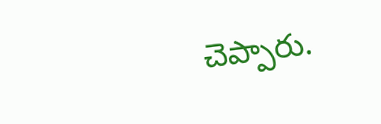చెప్పారు.